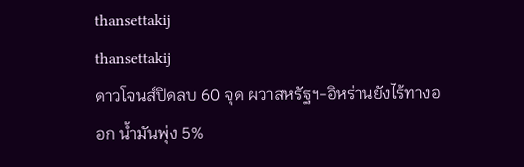thansettakij
thansettakij
ดาวโจนส์ปิดลบ 60 จุด ผวาสหรัฐฯ-อิหร่านยังไร้ทางออก น้ำมันพุ่ง 5%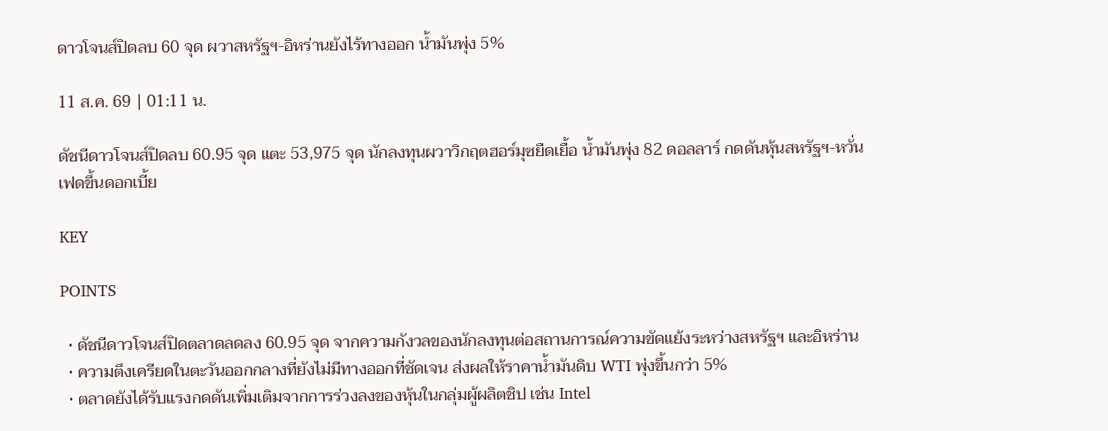ดาวโจนส์ปิดลบ 60 จุด ผวาสหรัฐฯ-อิหร่านยังไร้ทางออก น้ำมันพุ่ง 5%

11 ส.ค. 69 | 01:11 น.

ดัชนีดาวโจนส์ปิดลบ 60.95 จุด แตะ 53,975 จุด นักลงทุนผวาวิกฤตฮอร์มุซยืดเยื้อ น้ำมันพุ่ง 82 ดอลลาร์ กดดันหุ้นสหรัฐฯ-หวั่นเฟดขึ้นดอกเบี้ย

KEY

POINTS

  • ดัชนีดาวโจนส์ปิดตลาดลดลง 60.95 จุด จากความกังวลของนักลงทุนต่อสถานการณ์ความขัดแย้งระหว่างสหรัฐฯ และอิหร่าน
  • ความตึงเครียดในตะวันออกกลางที่ยังไม่มีทางออกที่ชัดเจน ส่งผลให้ราคาน้ำมันดิบ WTI พุ่งขึ้นกว่า 5%
  • ตลาดยังได้รับแรงกดดันเพิ่มเติมจากการร่วงลงของหุ้นในกลุ่มผู้ผลิตชิป เช่น Intel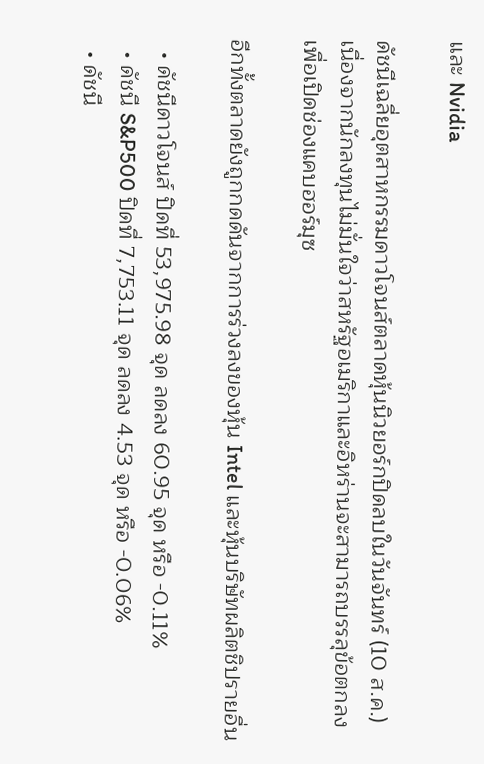และ Nvidia

ดัชนีเฉลี่ยอุตสาหกรรมดาวโจนส์ตลาดหุ้นนิวยอร์กปิดลบในวันจันทร์ (10 ส.ค.) เนื่องจากนักลงทุนไม่มั่นใจว่าสหรัฐอเมริกาและอิหร่านจะสามารถบรรลุข้อตกลงเพื่อเปิดช่องแคบฮอร์มุซ

อีกทั้งตลาดยังถูกกดดันจากการร่วงลงของหุ้น Intel และหุ้นบริษัทผลิตชิปรายอื่น

  • ดัชนีดาวโจนส์ ปิดที่ 53,975.98 จุด ลดลง 60.95 จุด หรือ -0.11%
  • ดัชนี S&P500 ปิดที่ 7,753.11 จุด ลดลง 4.53 จุด หรือ -0.06%
  • ดัชนี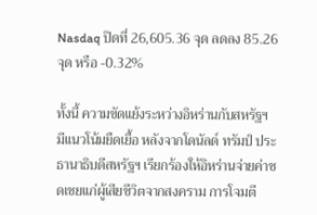Nasdaq ปิดที่ 26,605.36 จุด ลดลง 85.26 จุด หรือ -0.32%

ทั้งนี้ ความขัดแย้งระหว่างอิหร่านกับสหรัฐฯ มีแนวโน้มยืดเยื้อ หลังจากโดนัลด์ ทรัมป์ ประธานาธิบดีสหรัฐฯ เรียกร้องให้อิหร่านจ่ายค่าชดเชยแก่ผู้เสียชีวิตจากสงคราม การโจมตี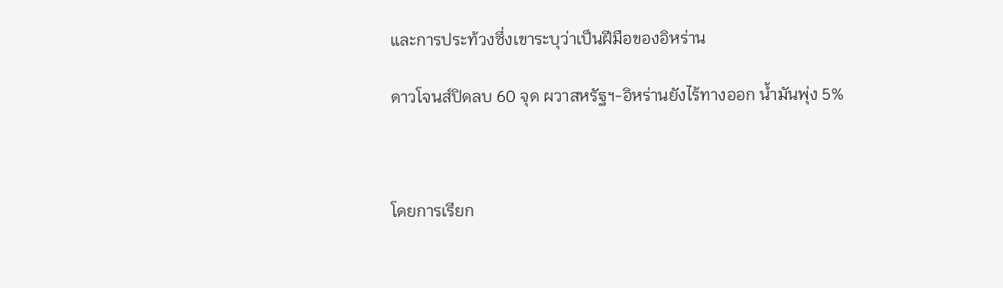และการประท้วงซึ่งเขาระบุว่าเป็นฝีมือของอิหร่าน

ดาวโจนส์ปิดลบ 60 จุด ผวาสหรัฐฯ-อิหร่านยังไร้ทางออก น้ำมันพุ่ง 5%



โดยการเรียก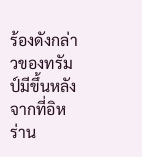ร้องดังกล่าวของทรัมป์มีขึ้นหลังจากที่อิหร่าน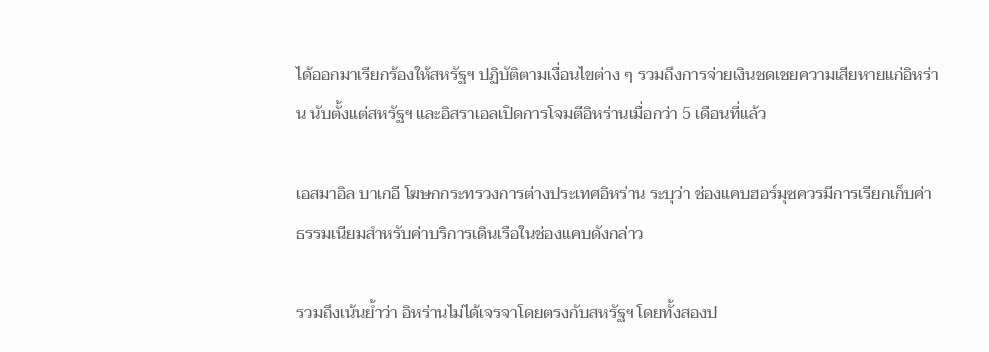ได้ออกมาเรียกร้องให้สหรัฐฯ ปฏิบัติตามเงื่อนไขต่าง ๆ รวมถึงการจ่ายเงินชดเชยความเสียหายแก่อิหร่าน นับตั้งแต่สหรัฐฯ และอิสราเอลเปิดการโจมตีอิหร่านเมื่อกว่า 5 เดือนที่แล้ว

เอสมาอิล บาเกอี โฆษกกระทรวงการต่างประเทศอิหร่าน ระบุว่า ช่องแคบฮอร์มุซควรมีการเรียกเก็บค่าธรรมเนียมสำหรับค่าบริการเดินเรือในช่องแคบดังกล่าว

รวมถึงเน้นย้ำว่า อิหร่านไม่ได้เจรจาโดยตรงกับสหรัฐฯ โดยทั้งสองป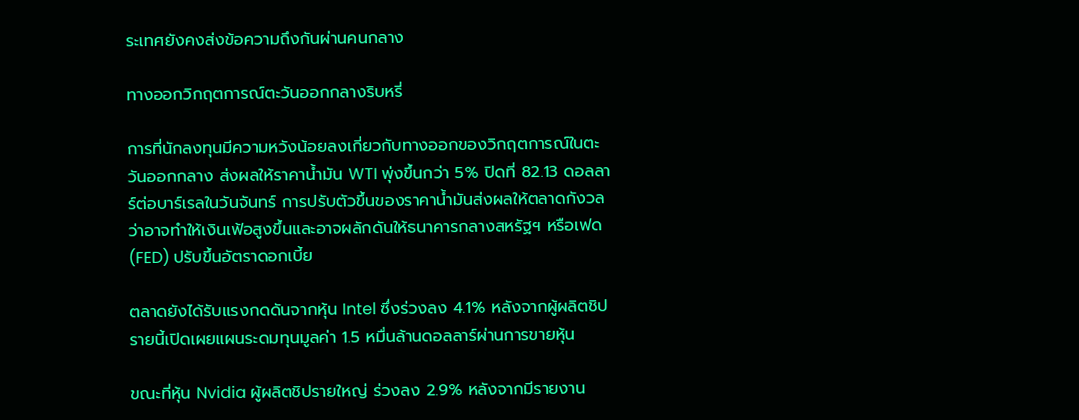ระเทศยังคงส่งข้อความถึงกันผ่านคนกลาง

ทางออกวิกฤตการณ์ตะวันออกกลางริบหรี่

การที่นักลงทุนมีความหวังน้อยลงเกี่ยวกับทางออกของวิกฤตการณ์ในตะวันออกกลาง ส่งผลให้ราคาน้ำมัน WTI พุ่งขึ้นกว่า 5% ปิดที่ 82.13 ดอลลาร์ต่อบาร์เรลในวันจันทร์ การปรับตัวขึ้นของราคาน้ำมันส่งผลให้ตลาดกังวลว่าอาจทำให้เงินเฟ้อสูงขึ้นและอาจผลักดันให้ธนาคารกลางสหรัฐฯ หรือเฟด (FED) ปรับขึ้นอัตราดอกเบี้ย

ตลาดยังได้รับแรงกดดันจากหุ้น Intel ซึ่งร่วงลง 4.1% หลังจากผู้ผลิตชิปรายนี้เปิดเผยแผนระดมทุนมูลค่า 1.5 หมื่นล้านดอลลาร์ผ่านการขายหุ้น

ขณะที่หุ้น Nvidia ผู้ผลิตชิปรายใหญ่ ร่วงลง 2.9% หลังจากมีรายงาน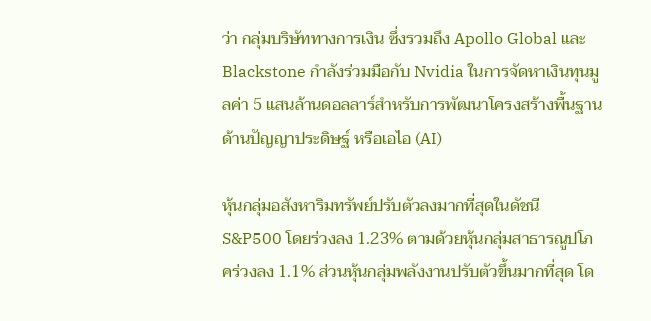ว่า กลุ่มบริษัททางการเงิน ซึ่งรวมถึง Apollo Global และ Blackstone กำลังร่วมมือกับ Nvidia ในการจัดหาเงินทุนมูลค่า 5 แสนล้านดอลลาร์สำหรับการพัฒนาโครงสร้างพื้นฐานด้านปัญญาประดิษฐ์ หรือเอไอ (AI)

หุ้นกลุ่มอสังหาริมทรัพย์ปรับตัวลงมากที่สุดในดัชนี S&P500 โดยร่วงลง 1.23% ตามด้วยหุ้นกลุ่มสาธารณูปโภคร่วงลง 1.1% ส่วนหุ้นกลุ่มพลังงานปรับตัวขึ้นมากที่สุด โด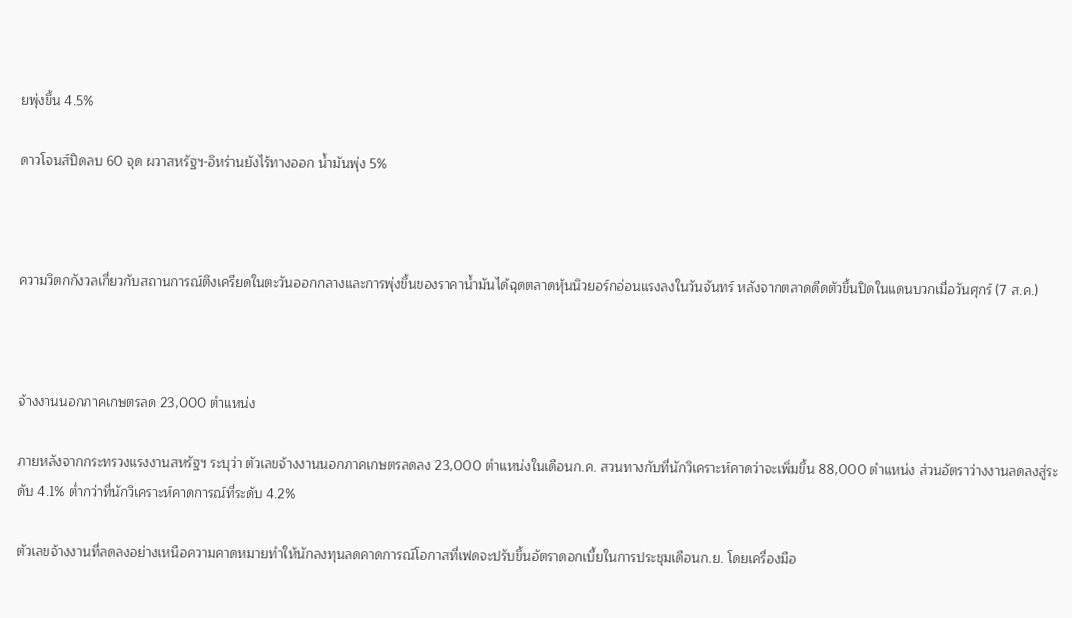ยพุ่งขึ้น 4.5%

ดาวโจนส์ปิดลบ 60 จุด ผวาสหรัฐฯ-อิหร่านยังไร้ทางออก น้ำมันพุ่ง 5%



ความวิตกกังวลเกี่ยวกับสถานการณ์ตึงเครียดในตะวันออกกลางและการพุ่งขึ้นของราคาน้ำมันได้ฉุดตลาดหุ้นนิวยอร์กอ่อนแรงลงในวันจันทร์ หลังจากตลาดดีดตัวขึ้นปิดในแดนบวกเมื่อวันศุกร์ (7 ส.ค.)



จ้างงานนอกภาคเกษตรลด 23,000 ตำแหน่ง

ภายหลังจากกระทรวงแรงงานสหรัฐฯ ระบุว่า ตัวเลขจ้างงานนอกภาคเกษตรลดลง 23,000 ตำแหน่งในเดือนก.ค. สวนทางกับที่นักวิเคราะห์คาดว่าจะเพิ่มขึ้น 88,000 ตำแหน่ง ส่วนอัตราว่างงานลดลงสู่ระดับ 4.1% ต่ำกว่าที่นักวิเคราะห์คาดการณ์ที่ระดับ 4.2%

ตัวเลขจ้างงานที่ลดลงอย่างเหนือความคาดหมายทำให้นักลงทุนลดคาดการณ์โอกาสที่เฟดจะปรับขึ้นอัตราดอกเบี้ยในการประชุมเดือนก.ย. โดยเครื่องมือ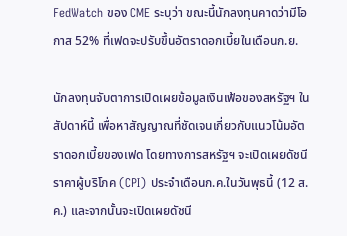FedWatch ของ CME ระบุว่า ขณะนี้นักลงทุนคาดว่ามีโอกาส 52% ที่เฟดจะปรับขึ้นอัตราดอกเบี้ยในเดือนก.ย.

นักลงทุนจับตาการเปิดเผยข้อมูลเงินเฟ้อของสหรัฐฯ ในสัปดาห์นี้ เพื่อหาสัญญาณที่ชัดเจนเกี่ยวกับแนวโน้มอัตราดอกเบี้ยของเฟด โดยทางการสหรัฐฯ จะเปิดเผยดัชนีราคาผู้บริโภค (CPI) ประจำเดือนก.ค.ในวันพุธนี้ (12 ส.ค.) และจากนั้นจะเปิดเผยดัชนี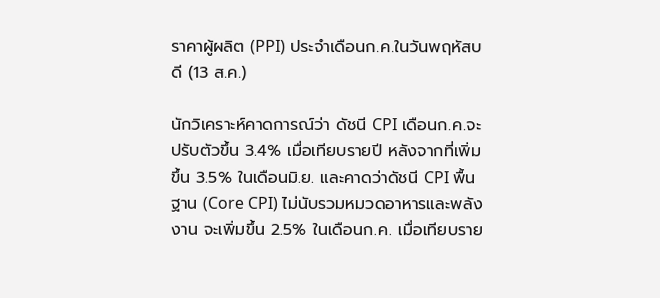ราคาผู้ผลิต (PPI) ประจำเดือนก.ค.ในวันพฤหัสบดี (13 ส.ค.)

นักวิเคราะห์คาดการณ์ว่า ดัชนี CPI เดือนก.ค.จะปรับตัวขึ้น 3.4% เมื่อเทียบรายปี หลังจากที่เพิ่มขึ้น 3.5% ในเดือนมิ.ย. และคาดว่าดัชนี CPI พื้นฐาน (Core CPI) ไม่นับรวมหมวดอาหารและพลังงาน จะเพิ่มขึ้น 2.5% ในเดือนก.ค. เมื่อเทียบราย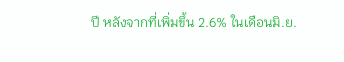ปี หลังจากที่เพิ่มขึ้น 2.6% ในเดือนมิ.ย.